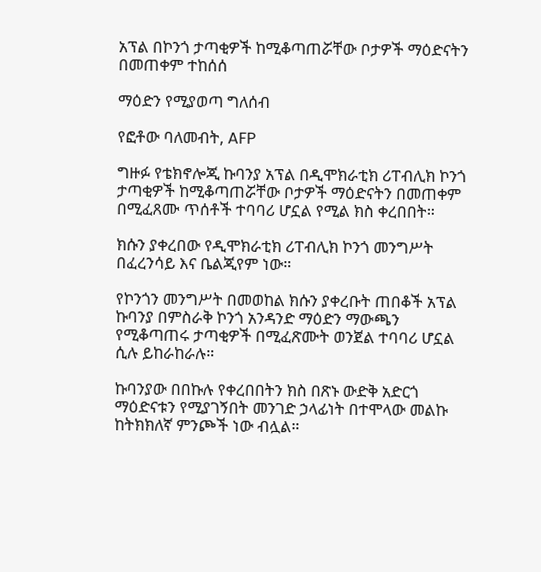አፕል በኮንጎ ታጣቂዎች ከሚቆጣጠሯቸው ቦታዎች ማዕድናትን በመጠቀም ተከሰሰ

ማዕድን የሚያወጣ ግለሰብ

የፎቶው ባለመብት, AFP

ግዙፉ የቴክኖሎጂ ኩባንያ አፕል በዲሞክራቲክ ሪፐብሊክ ኮንጎ ታጣቂዎች ከሚቆጣጠሯቸው ቦታዎች ማዕድናትን በመጠቀም በሚፈጸሙ ጥሰቶች ተባባሪ ሆኗል የሚል ክስ ቀረበበት።

ክሱን ያቀረበው የዲሞክራቲክ ሪፐብሊክ ኮንጎ መንግሥት በፈረንሳይ እና ቤልጂየም ነው።

የኮንጎን መንግሥት በመወከል ክሱን ያቀረቡት ጠበቆች አፕል ኩባንያ በምስራቅ ኮንጎ አንዳንድ ማዕድን ማውጫን የሚቆጣጠሩ ታጣቂዎች በሚፈጽሙት ወንጀል ተባባሪ ሆኗል ሲሉ ይከራከራሉ።

ኩባንያው በበኩሉ የቀረበበትን ክስ በጽኑ ውድቅ አድርጎ ማዕድናቱን የሚያገኝበት መንገድ ኃላፊነት በተሞላው መልኩ ከትክክለኛ ምንጮች ነው ብሏል።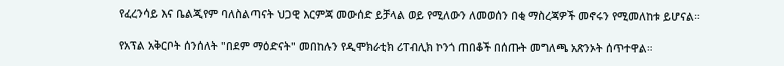የፈረንሳይ እና ቤልጂየም ባለስልጣናት ህጋዊ እርምጃ መውሰድ ይቻላል ወይ የሚለውን ለመወሰን በቂ ማስረጃዎች መኖሩን የሚመለከቱ ይሆናል።

የአፕል አቅርቦት ሰንሰለት "በደም ማዕድናት" መበከሉን የዲሞክራቲክ ሪፐብሊክ ኮንጎ ጠበቆች በሰጡት መግለጫ አጽንኦት ሰጥተዋል።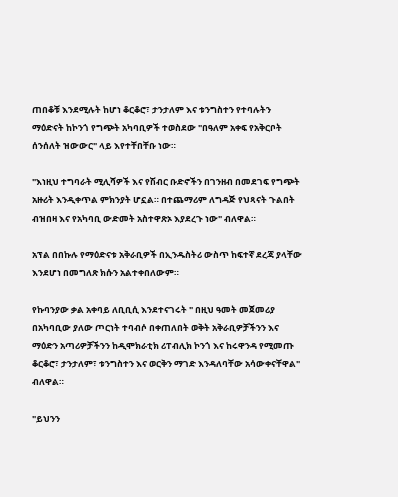ጠበቆቹ እንደሚሉት ከሆነ ቆርቆሮ፣ ታንታለም እና ቱንግስተን የተባሉትን ማዕድናት ከኮንጎ የግጭት አካባቢዎች ተወስደው "በዓለም አቀፍ የአቅርቦት ሰንሰለት ዝውውር" ላይ እየተቸበቸቡ ነው።

"እነዚህ ተግባራት ሚሊሻዎች እና የሽብር ቡድኖችን በገንዘብ በመደገፍ የግጭት አዙሪት እንዲቀጥል ምክንያት ሆኗል። በተጨማሪም ለግዳጅ የህጻናት ጉልበት ብዝበዛ እና የአካባቢ ውድመት አስተዋጽኦ እያደረጉ ነው" ብለዋል።

አፕል በበኩሉ የማዕድናቱ አቅራቢዎች በኢንዱስትሪ ውስጥ ከፍተኛ ደረጃ ያላቸው እንደሆነ በመግለጽ ክሱን አልተቀበለውም።

የኩባንያው ቃል አቀባይ ለቢቢሲ እንደተናገሩት " በዚህ ዓመት መጀመሪያ በአካባቢው ያለው ጦርነት ተባብሶ በቀጠለበት ወቅት አቅራቢዎቻችንን እና ማዕድን አጣሪዎቻችንን ከዲሞክራቲክ ሪፐብሊክ ኮንጎ እና ከሩዋንዳ የሚመጡ ቆርቆሮ፣ ታንታለም፣ ቱንግስተን እና ወርቅን ማገድ እንዳለባቸው አሳውቀናቸዋል" ብለዋል።

"ይህንን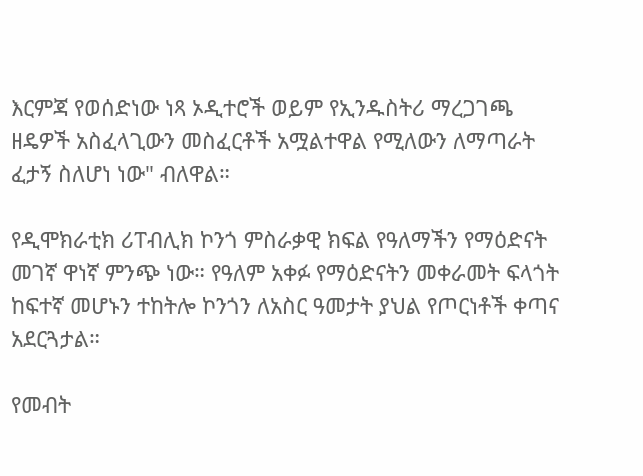እርምጃ የወሰድነው ነጻ ኦዲተሮች ወይም የኢንዱስትሪ ማረጋገጫ ዘዴዎች አስፈላጊውን መስፈርቶች አሟልተዋል የሚለውን ለማጣራት ፈታኝ ስለሆነ ነው" ብለዋል።

የዲሞክራቲክ ሪፐብሊክ ኮንጎ ምስራቃዊ ክፍል የዓለማችን የማዕድናት መገኛ ዋነኛ ምንጭ ነው። የዓለም አቀፉ የማዕድናትን መቀራመት ፍላጎት ከፍተኛ መሆኑን ተከትሎ ኮንጎን ለአስር ዓመታት ያህል የጦርነቶች ቀጣና አደርጓታል።

የመብት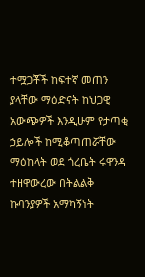ተሟጋቾች ከፍተኛ መጠን ያላቸው ማዕድናት ከህጋዊ አውጭዎች እንዲሁም የታጣቂ ኃይሎች ከሚቆጣጠሯቸው ማዕከላት ወደ ጎረቤት ሩዋንዳ ተዘዋውረው በትልልቅ ኩባንያዎች አማካኝነት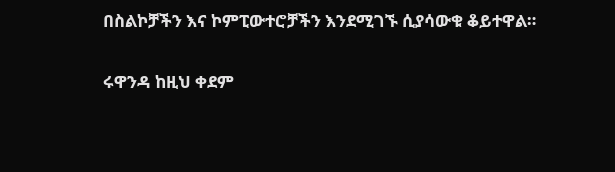በስልኮቻችን እና ኮምፒውተሮቻችን እንደሚገኙ ሲያሳውቁ ቆይተዋል።

ሩዋንዳ ከዚህ ቀደም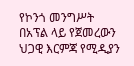የኮንጎ መንግሥት በአፕል ላይ የጀመረውን ህጋዊ እርምጃ የሚዲያን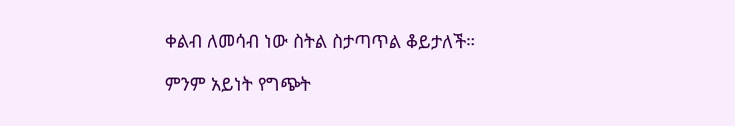ቀልብ ለመሳብ ነው ስትል ስታጣጥል ቆይታለች።

ምንም አይነት የግጭት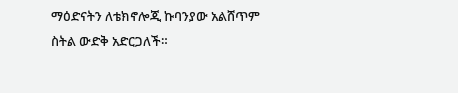ማዕድናትን ለቴክኖሎጂ ኩባንያው አልሸጥም ስትል ውድቅ አድርጋለች።